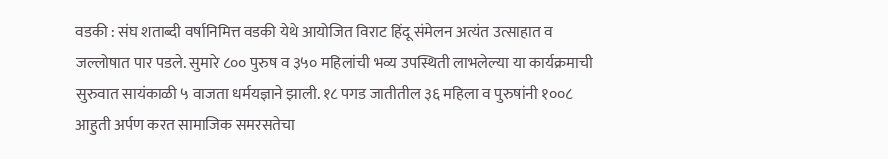वडकी : संघ शताब्दी वर्षानिमित्त वडकी येथे आयोजित विराट हिंदू संमेलन अत्यंत उत्साहात व जल्लोषात पार पडले. सुमारे ८०० पुरुष व ३५० महिलांची भव्य उपस्थिती लाभलेल्या या कार्यक्रमाची सुरुवात सायंकाळी ५ वाजता धर्मयज्ञाने झाली. १८ पगड जातीतील ३६ महिला व पुरुषांनी १००८ आहुती अर्पण करत सामाजिक समरसतेचा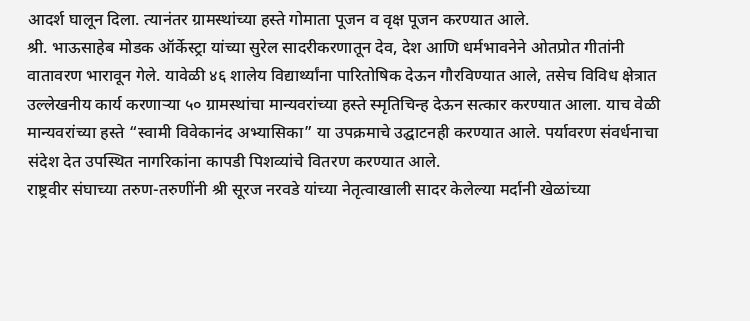आदर्श घालून दिला. त्यानंतर ग्रामस्थांच्या हस्ते गोमाता पूजन व वृक्ष पूजन करण्यात आले.
श्री. भाऊसाहेब मोडक ऑर्केस्ट्रा यांच्या सुरेल सादरीकरणातून देव, देश आणि धर्मभावनेने ओतप्रोत गीतांनी वातावरण भारावून गेले. यावेळी ४६ शालेय विद्यार्थ्यांना पारितोषिक देऊन गौरविण्यात आले, तसेच विविध क्षेत्रात उल्लेखनीय कार्य करणाऱ्या ५० ग्रामस्थांचा मान्यवरांच्या हस्ते स्मृतिचिन्ह देऊन सत्कार करण्यात आला. याच वेळी मान्यवरांच्या हस्ते “स्वामी विवेकानंद अभ्यासिका” या उपक्रमाचे उद्घाटनही करण्यात आले. पर्यावरण संवर्धनाचा संदेश देत उपस्थित नागरिकांना कापडी पिशव्यांचे वितरण करण्यात आले.
राष्ट्रवीर संघाच्या तरुण-तरुणींनी श्री सूरज नरवडे यांच्या नेतृत्वाखाली सादर केलेल्या मर्दानी खेळांच्या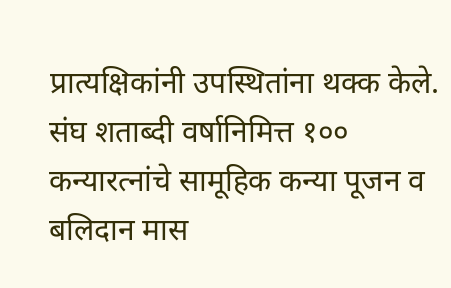प्रात्यक्षिकांनी उपस्थितांना थक्क केले. संघ शताब्दी वर्षानिमित्त १०० कन्यारत्नांचे सामूहिक कन्या पूजन व बलिदान मास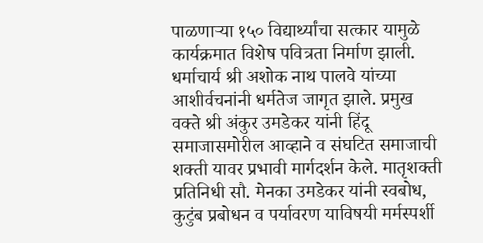पाळणाऱ्या १५० विद्यार्थ्यांचा सत्कार यामुळे कार्यक्रमात विशेष पवित्रता निर्माण झाली.
धर्माचार्य श्री अशोक नाथ पालवे यांच्या आशीर्वचनांनी धर्मतेज जागृत झाले. प्रमुख वक्ते श्री अंकुर उमडेकर यांनी हिंदू समाजासमोरील आव्हाने व संघटित समाजाची शक्ती यावर प्रभावी मार्गदर्शन केले. मातृशक्ती प्रतिनिधी सौ. मेनका उमडेकर यांनी स्वबोध, कुटुंब प्रबोधन व पर्यावरण याविषयी मर्मस्पर्शी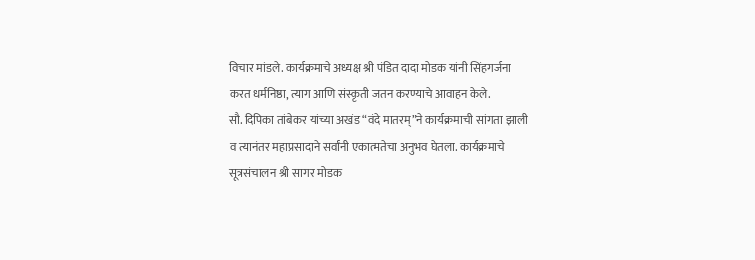विचार मांडले. कार्यक्रमाचे अध्यक्ष श्री पंडित दादा मोडक यांनी सिंहगर्जना करत धर्मनिष्ठा, त्याग आणि संस्कृती जतन करण्याचे आवाहन केले.
सौ. दिपिका तांबेकर यांच्या अखंड “वंदे मातरम्”ने कार्यक्रमाची सांगता झाली व त्यानंतर महाप्रसादाने सर्वांनी एकात्मतेचा अनुभव घेतला. कार्यक्रमाचे सूत्रसंचालन श्री सागर मोडक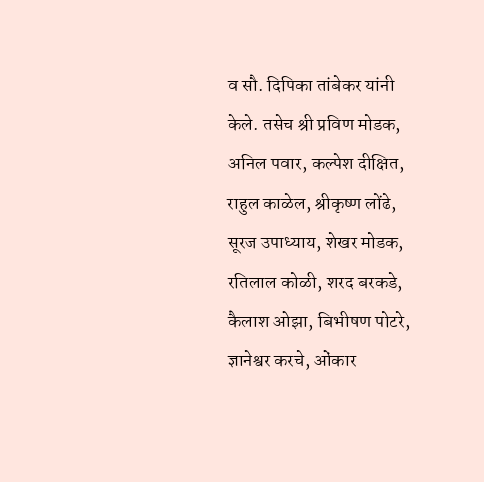व सौ. दिपिका तांबेकर यांनी केले. तसेच श्री प्रविण मोडक, अनिल पवार, कल्पेश दीक्षित, राहुल काळेल, श्रीकृष्ण लोंढे, सूरज उपाध्याय, शेखर मोडक, रतिलाल कोळी, शरद बरकडे, कैलाश ओझा, बिभीषण पोटरे, ज्ञानेश्वर करचे, ओंकार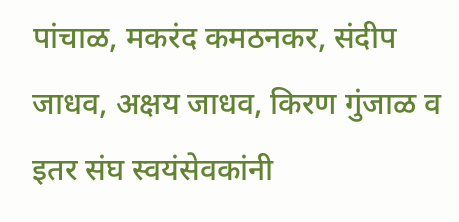पांचाळ, मकरंद कमठनकर, संदीप जाधव, अक्षय जाधव, किरण गुंजाळ व इतर संघ स्वयंसेवकांनी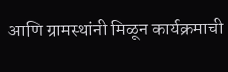आणि ग्रामस्थांनी मिळून कार्यक्रमाची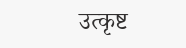उत्कृष्ट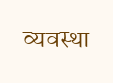व्यवस्था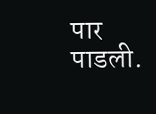पार पाडली.